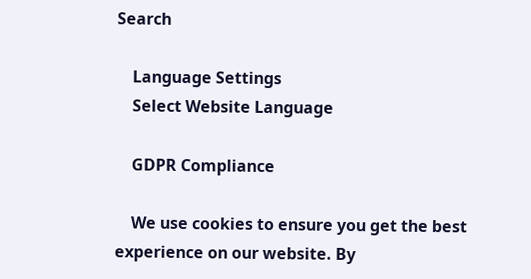Search

    Language Settings
    Select Website Language

    GDPR Compliance

    We use cookies to ensure you get the best experience on our website. By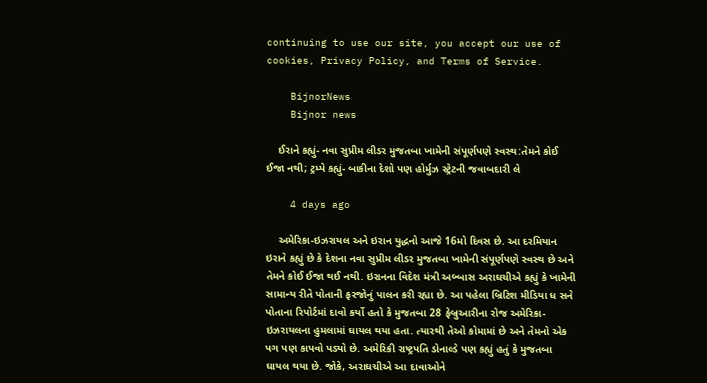continuing to use our site, you accept our use of cookies, Privacy Policy, and Terms of Service.

    BijnorNews
    Bijnor news

    ઈરાને કહ્યું- નવા સુપ્રીમ લીડર મુજતબા ખામેની સંપૂર્ણપણે સ્વસ્થ:તેમને કોઈ ઈજા નથી; ટ્રમ્પે કહ્યું- બાકીના દેશો પણ હોર્મુઝ સ્ટ્રેટની જવાબદારી લે

    4 days ago

    અમેરિકા-ઇઝરાયલ અને ઇરાન યુદ્ધનો આજે 16મો દિવસ છે. આ દરમિયાન ઇરાને કહ્યું છે કે દેશના નવા સુપ્રીમ લીડર મુજતબા ખામેની સંપૂર્ણપણે સ્વસ્થ છે અને તેમને કોઈ ઈજા થઈ નથી. ઇરાનના વિદેશ મંત્રી અબ્બાસ અરાઘચીએ કહ્યું કે ખામેની સામાન્ય રીતે પોતાની ફરજોનું પાલન કરી રહ્યા છે. આ પહેલા બ્રિટિશ મીડિયા ધ સને પોતાના રિપોર્ટમાં દાવો કર્યો હતો કે મુજતબા 28 ફેબ્રુઆરીના રોજ અમેરિકા-ઇઝરાયલના હુમલામાં ઘાયલ થયા હતા. ત્યારથી તેઓ કોમામાં છે અને તેમનો એક પગ પણ કાપવો પડ્યો છે. અમેરિકી રાષ્ટ્રપતિ ડોનાલ્ડે પણ કહ્યું હતું કે મુજતબા ઘાયલ થયા છે. જોકે, અરાઘચીએ આ દાવાઓને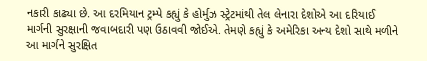નકારી કાઢ્યા છે. આ દરમિયાન ટ્રમ્પે કહ્યું કે હોર્મુઝ સ્ટ્રેટમાંથી તેલ લેનારા દેશોએ આ દરિયાઈ માર્ગની સુરક્ષાની જવાબદારી પણ ઉઠાવવી જોઈએ. તેમણે કહ્યું કે અમેરિકા અન્ય દેશો સાથે મળીને આ માર્ગને સુરક્ષિત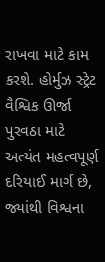રાખવા માટે કામ કરશે. હોર્મુઝ સ્ટ્રેટ વૈશ્વિક ઊર્જા પુરવઠા માટે અત્યંત મહત્વપૂર્ણ દરિયાઈ માર્ગ છે, જ્યાંથી વિશ્વના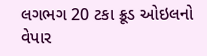લગભગ 20 ટકા ક્રૂડ ઓઇલનો વેપાર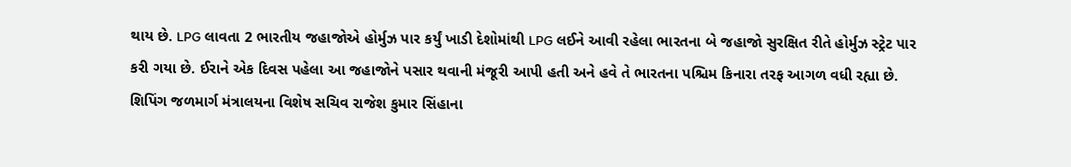થાય છે. LPG લાવતા 2 ભારતીય જહાજોએ હોર્મુઝ પાર કર્યું ખાડી દેશોમાંથી LPG લઈને આવી રહેલા ભારતના બે જહાજો સુરક્ષિત રીતે હોર્મુઝ સ્ટ્રેટ પાર કરી ગયા છે. ઈરાને એક દિવસ પહેલા આ જહાજોને પસાર થવાની મંજૂરી આપી હતી અને હવે તે ભારતના પશ્ચિમ કિનારા તરફ આગળ વધી રહ્યા છે. શિપિંગ જળમાર્ગ મંત્રાલયના વિશેષ સચિવ રાજેશ કુમાર સિંહાના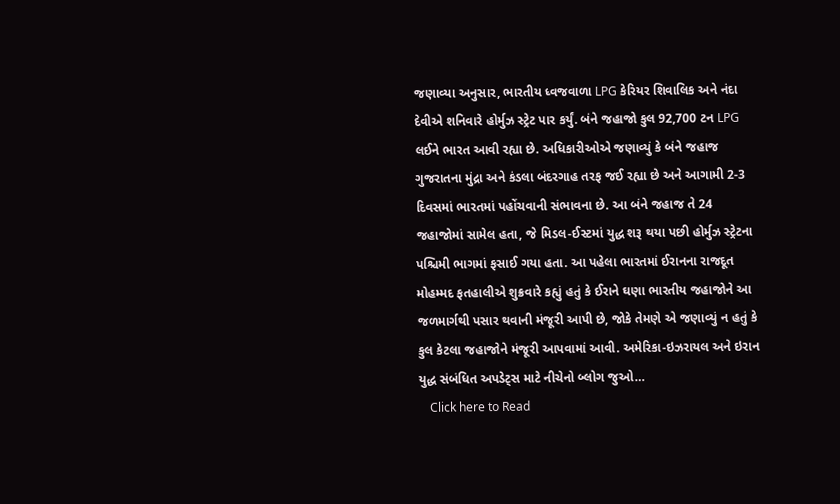જણાવ્યા અનુસાર, ભારતીય ધ્વજવાળા LPG કેરિયર શિવાલિક અને નંદા દેવીએ શનિવારે હોર્મુઝ સ્ટ્રેટ પાર કર્યું. બંને જહાજો કુલ 92,700 ટન LPG લઈને ભારત આવી રહ્યા છે. અધિકારીઓએ જણાવ્યું કે બંને જહાજ ગુજરાતના મુંદ્રા અને કંડલા બંદરગાહ તરફ જઈ રહ્યા છે અને આગામી 2-3 દિવસમાં ભારતમાં પહોંચવાની સંભાવના છે. આ બંને જહાજ તે 24 જહાજોમાં સામેલ હતા, જે મિડલ-ઈસ્ટમાં યુદ્ધ શરૂ થયા પછી હોર્મુઝ સ્ટ્રેટના પશ્ચિમી ભાગમાં ફસાઈ ગયા હતા. આ પહેલા ભારતમાં ઈરાનના રાજદૂત મોહમ્મદ ફતહાલીએ શુક્રવારે કહ્યું હતું કે ઈરાને ઘણા ભારતીય જહાજોને આ જળમાર્ગથી પસાર થવાની મંજૂરી આપી છે, જોકે તેમણે એ જણાવ્યું ન હતું કે કુલ કેટલા જહાજોને મંજૂરી આપવામાં આવી. અમેરિકા-ઇઝરાયલ અને ઇરાન યુદ્ધ સંબંધિત અપડેટ્સ માટે નીચેનો બ્લોગ જુઓ…
    Click here to Read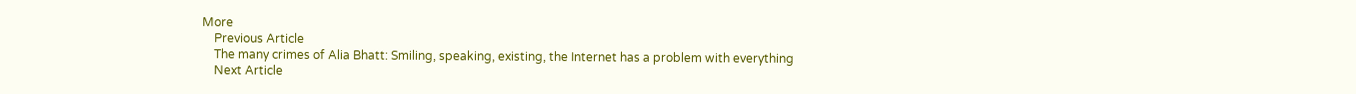More
    Previous Article
    The many crimes of Alia Bhatt: Smiling, speaking, existing, the Internet has a problem with everything
    Next Article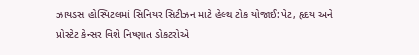ઝાયડસ હોસ્પિટલમાં સિનિયર સિટીઝન માટે હેલ્થ ટોક યોજાઈ:પેટ, હૃદય અને પ્રોસ્ટેટ કેન્સર વિશે નિષ્ણાત ડોકટરોએ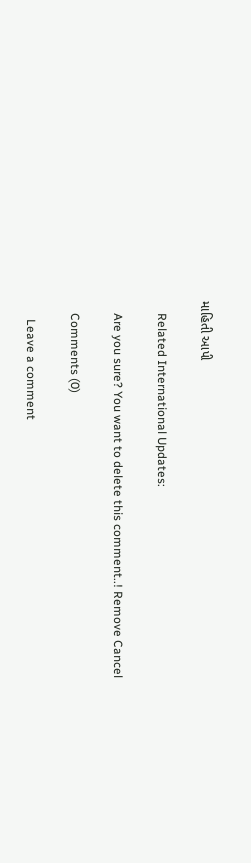માહિતી આપી

    Related International Updates:

    Are you sure? You want to delete this comment..! Remove Cancel

    Comments (0)

      Leave a comment